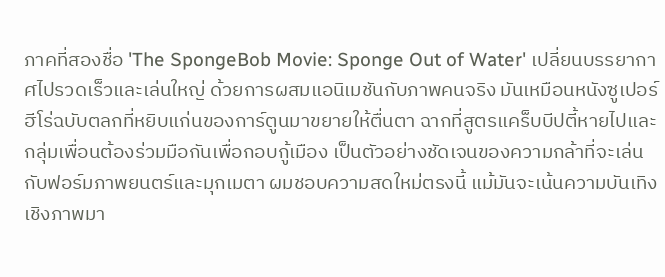ภาคที่สองชื่อ 'The SpongeBob Movie: Sponge Out of Water' เปลี่ยนบรรยากาศไปรวดเร็วและเล่นใหญ่ ด้วยการผสมแอนิเมชันกับภาพคนจริง มันเหมือนหนังซูเปอร์ฮีโร่ฉบับตลกที่หยิบแก่นของการ์ตูนมาขยายให้ตื่นตา ฉากที่สูตรแคร็บบีปตี้หายไปและกลุ่มเพื่อนต้องร่วมมือกันเพื่อกอบกู้เมือง เป็นตัวอย่างชัดเจนของความกล้าที่จะเล่นกับฟอร์มภาพยนตร์และมุกเมตา ผมชอบความสดใหม่ตรงนี้ แม้มันจะเน้นความบันเทิงเชิงภาพมา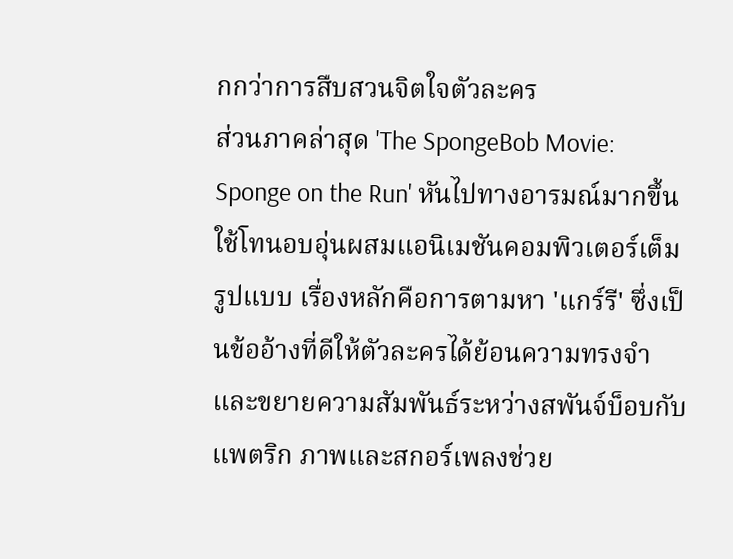กกว่าการสืบสวนจิตใจตัวละคร
ส่วนภาคล่าสุด 'The SpongeBob Movie: Sponge on the Run' หันไปทางอารมณ์มากขึ้น ใช้โทนอบอุ่นผสมแอนิเมชันคอมพิวเตอร์เต็มรูปแบบ เรื่องหลักคือการตามหา 'แกร์รี' ซึ่งเป็นข้ออ้างที่ดีให้ตัวละครได้ย้อนความทรงจำและขยายความสัมพันธ์ระหว่างสพันจ์บ็อบกับแพตริก ภาพและสกอร์เพลงช่วย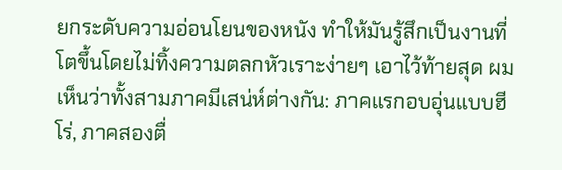ยกระดับความอ่อนโยนของหนัง ทำให้มันรู้สึกเป็นงานที่โตขึ้นโดยไม่ทิ้งความตลกหัวเราะง่ายๆ เอาไว้ท้ายสุด ผมเห็นว่าทั้งสามภาคมีเสน่ห์ต่างกัน: ภาคแรกอบอุ่นแบบฮีโร่, ภาคสองตื่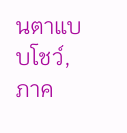นตาแบบโชว์, ภาค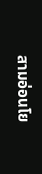สามอ่อนโย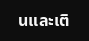นและเติ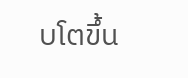บโตขึ้น